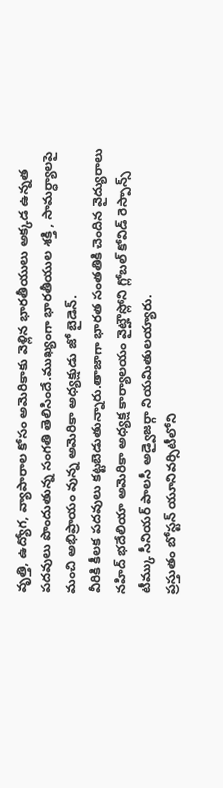వృత్తి, ఉద్యోగ, వ్యాపారాల కోసం అమెరికాకు వెళ్లిన భారతీయులు అక్కడ ఉన్నత పదవులు పొందుతున్న సంగతి తెలిసిందే.ముఖ్యంగా భారతీయుల శక్తి , సామర్ధ్యాలపై మంచి అభిప్రాయం వున్న అమెరికా అధ్యక్షుడు జో బైడెన్.
వీరికి కీలక పదవులు కట్టబెడుతున్నారు.తాజాగా భారత సంతతికి చెందిన వైద్యురాలు నహిద్ భదేలియా అమెరికా అధ్యక్ష కార్యాలయం వైట్హౌస్లోని గ్లోబల్ కోవిడ్ రెస్పాన్స్ టీమ్కు సీనియర్ పాలసీ అడ్వైజర్గా నియమితులయ్యారు.
ప్రస్తుతం బోస్టన్ యూనివర్సిటీలోని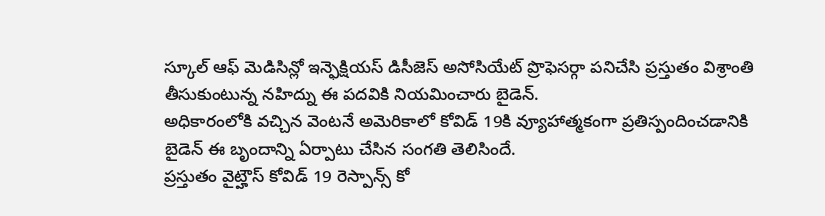స్కూల్ ఆఫ్ మెడిసిన్లో ఇన్ఫెక్షియస్ డిసీజెస్ అసోసియేట్ ప్రొఫెసర్గా పనిచేసి ప్రస్తుతం విశ్రాంతి తీసుకుంటున్న నహిద్ను ఈ పదవికి నియమించారు బైడెన్.
అధికారంలోకి వచ్చిన వెంటనే అమెరికాలో కోవిడ్ 19కి వ్యూహాత్మకంగా ప్రతిస్పందించడానికి బైడెన్ ఈ బృందాన్ని ఏర్పాటు చేసిన సంగతి తెలిసిందే.
ప్రస్తుతం వైట్హౌస్ కోవిడ్ 19 రెస్పాన్స్ కో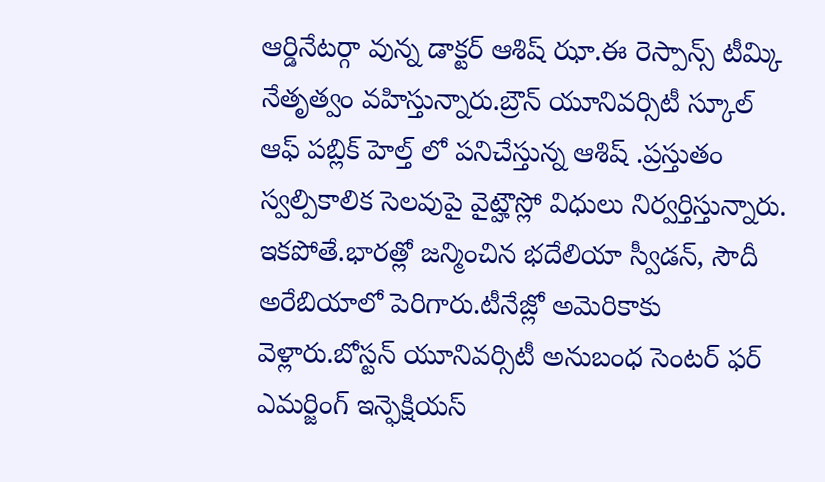ఆర్డినేటర్గా వున్న డాక్టర్ ఆశిష్ ఝా.ఈ రెస్పాన్స్ టీమ్కి నేతృత్వం వహిస్తున్నారు.బ్రౌన్ యూనివర్సిటీ స్కూల్ ఆఫ్ పబ్లిక్ హెల్త్ లో పనిచేస్తున్న ఆశిష్ .ప్రస్తుతం స్వల్పికాలిక సెలవుపై వైట్హౌస్లో విధులు నిర్వర్తిస్తున్నారు.
ఇకపోతే.భారత్లో జన్మించిన భదేలియా స్వీడన్, సౌదీ అరేబియాలో పెరిగారు.టీనేజ్లో అమెరికాకు వెళ్లారు.బోస్టన్ యూనివర్సిటీ అనుబంధ సెంటర్ ఫర్ ఎమర్జింగ్ ఇన్ఫెక్షియస్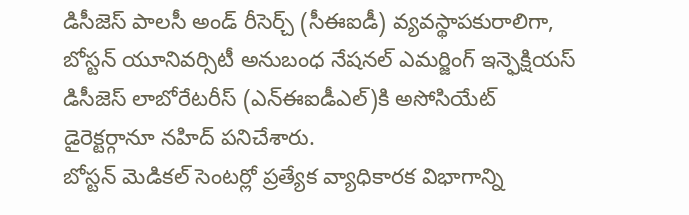డిసీజెస్ పాలసీ అండ్ రీసెర్చ్ (సీఈఐడీ) వ్యవస్థాపకురాలిగా, బోస్టన్ యూనివర్సిటీ అనుబంధ నేషనల్ ఎమర్జింగ్ ఇన్ఫెక్షియస్ డిసీజెస్ లాబోరేటరీస్ (ఎన్ఈఐడీఎల్)కి అసోసియేట్ డైరెక్టర్గానూ నహిద్ పనిచేశారు.
బోస్టన్ మెడికల్ సెంటర్లో ప్రత్యేక వ్యాధికారక విభాగాన్ని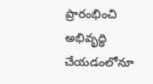ప్రారంభించి అభివృద్ధి చేయడంలోనూ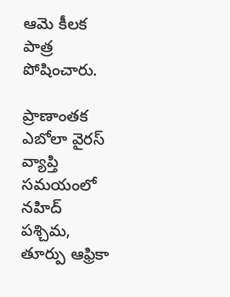ఆమె కీలక పాత్ర పోషించారు.

ప్రాణాంతక ఎబోలా వైరస్ వ్యాప్తి సమయంలో నహిద్ పశ్చిమ, తూర్పు ఆఫ్రికా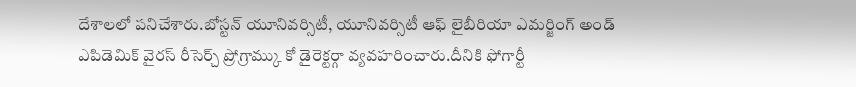దేశాలలో పనిచేశారు.బోస్టన్ యూనివర్సిటీ, యూనివర్సిటీ ఆఫ్ లైబీరియా ఎమర్జింగ్ అండ్ ఎపిడెమిక్ వైరస్ రీసెర్చ్ ప్రోగ్రామ్కు కో డైరెక్టర్గా వ్యవహరించారు.దీనికి ఫోగార్టీ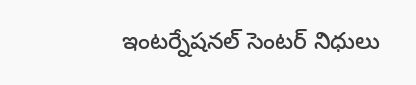ఇంటర్నేషనల్ సెంటర్ నిధులు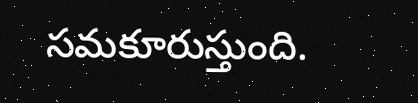సమకూరుస్తుంది.